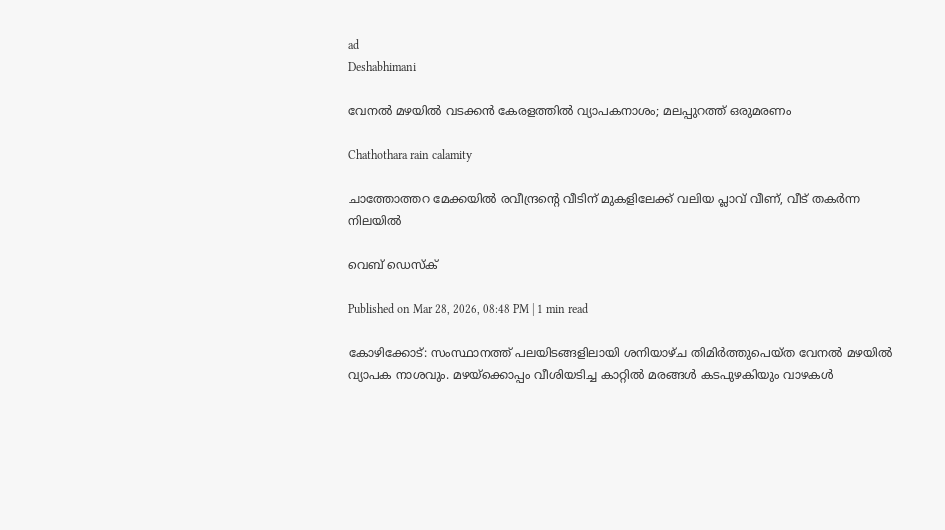ad
Deshabhimani

വേനൽ മഴയിൽ വടക്കൻ കേരളത്തിൽ വ്യാപകനാശം; മലപ്പുറത്ത് ഒരുമരണം

Chathothara rain calamity

ചാത്തോത്തറ മേക്കയിൽ രവീന്ദ്രന്റെ വീടിന് മുകളിലേക്ക് വലിയ പ്ലാവ് വീണ്, വീട് തകർന്ന നിലയിൽ

വെബ് ഡെസ്ക്

Published on Mar 28, 2026, 08:48 PM | 1 min read

കോഴിക്കോട്: സംസ്ഥാനത്ത് പലയിടങ്ങളിലായി ശനിയാഴ്‌ച തിമിർത്തുപെയ്‌ത വേനൽ മഴയിൽ വ്യാപക നാശവും. മഴയ്‌ക്കൊപ്പം വീശിയടിച്ച കാറ്റിൽ മരങ്ങൾ കടപുഴകിയും വാഴകൾ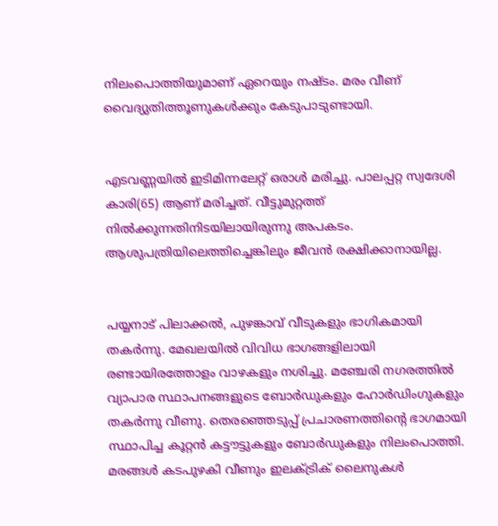നിലംപൊത്തിയുമാണ്‌ ഏറെയും നഷ്ടം. മരം വീണ്‌ വൈദ്യുതിത്തൂണുകൾക്കും കേടുപാടുണ്ടായി.


എടവണ്ണയിൽ ഇടിമിന്നലേറ്റ് ഒരാൾ മരിച്ചു. പാലപ്പറ്റ സ്വദേശി കാരി(65) ആണ് മരിച്ചത്. വീട്ടുമുറ്റത്ത് നിൽക്കുന്നതിനിടയിലായിരുന്നു അപകടം. ആശുപത്രിയിലെത്തിച്ചെങ്കിലും ജീവൻ രക്ഷിക്കാനായില്ല.


പയ്യനാട് പിലാക്കൽ, പുഴങ്കാവ് വീടുകളും ഭാഗികമായി തകർന്നു. മേഖലയിൽ വിവിധ ഭാഗങ്ങളിലായി രണ്ടായിരത്തോളം വാഴകളും നശിച്ചു. മഞ്ചേരി നഗരത്തിൽ വ്യാപാര സ്ഥാപനങ്ങളുടെ ബോര്‍ഡുകളും ഹോര്‍ഡിംഗുകളും തകര്‍ന്നു വീണു. തെരഞ്ഞെടുപ്പ് പ്രചാരണത്തിന്റെ ഭാഗമായി സ്ഥാപിച്ച കൂറ്റന്‍ കട്ടൗട്ടുകളും ബോര്‍ഡുകളും നിലംപൊത്തി. മരങ്ങള്‍ കടപുഴകി വീണും ഇലക്ട്രിക് ലൈനുകള്‍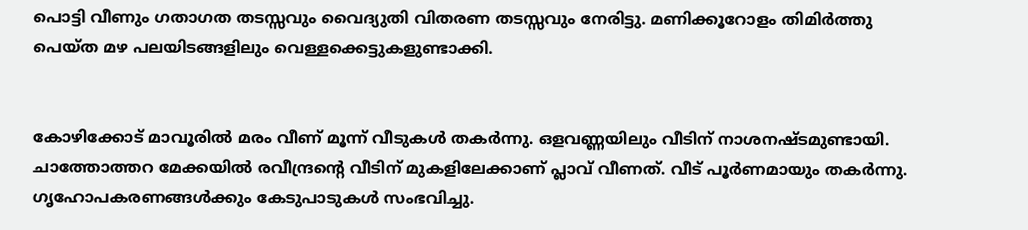പൊട്ടി വീണും ഗതാഗത തടസ്സവും വൈദ്യുതി വിതരണ തടസ്സവും നേരിട്ടു. മണിക്കൂറോളം തിമിര്‍ത്തു പെയ്ത മഴ പലയിടങ്ങളിലും വെള്ളക്കെട്ടുകളുണ്ടാക്കി.


കോഴിക്കോട് മാവൂരിൽ മരം വീണ് മൂന്ന് വീടുകൾ തകർന്നു. ഒളവണ്ണയിലും വീടിന് നാശനഷ്ടമുണ്ടായി. ചാത്തോത്തറ മേക്കയിൽ രവീന്ദ്രന്റെ വീടിന് മുകളിലേക്കാണ് പ്ലാവ് വീണത്. വീട് പൂർണമായും തകർന്നു. ഗൃഹോപകരണങ്ങൾക്കും കേടുപാടുകൾ സംഭവിച്ചു.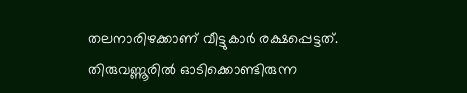തലനാരിഴക്കാണ് വീട്ടുകാർ രക്ഷപ്പെട്ടത്. തിരുവണ്ണൂരിൽ ഓടിക്കൊണ്ടിരുന്ന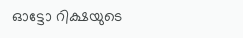ഓട്ടോ റിക്ഷയുടെ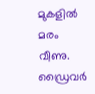മുകളിൽ മരം വീണു. ഡ്രൈവർ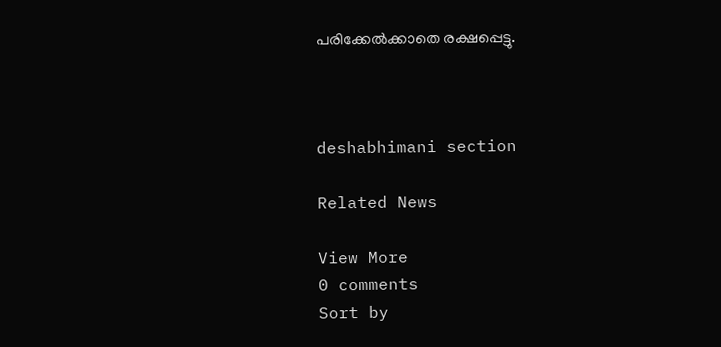പരിക്കേൽക്കാതെ രക്ഷപ്പെട്ടു.



deshabhimani section

Related News

View More
0 comments
Sort by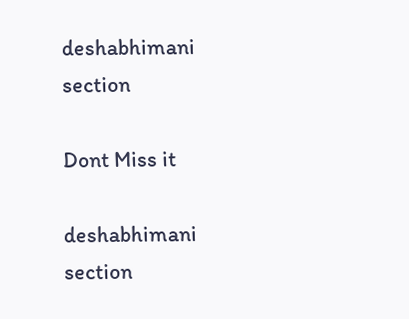deshabhimani section

Dont Miss it

deshabhimani section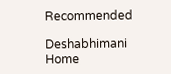Recommended

Deshabhimani
Home